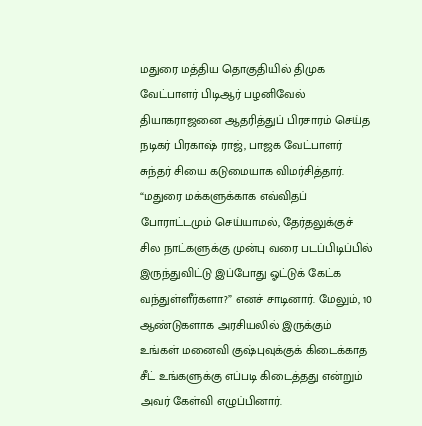மதுரை மத்திய தொகுதியில் திமுக வேட்பாளர் பிடிஆர் பழனிவேல் தியாகராஜனை ஆதரித்துப் பிரசாரம் செய்த நடிகர் பிரகாஷ் ராஜ், பாஜக வேட்பாளர் சுந்தர் சியை கடுமையாக விமர்சித்தார். “மதுரை மக்களுக்காக எவ்விதப் போராட்டமும் செய்யாமல், தேர்தலுக்குச் சில நாட்களுக்கு முன்பு வரை படப்பிடிப்பில் இருந்துவிட்டு இப்போது ஓட்டுக் கேட்க வந்துள்ளீர்களா?” எனச் சாடினார். மேலும், 10 ஆண்டுகளாக அரசியலில் இருக்கும் உங்கள் மனைவி குஷ்புவுக்குக் கிடைக்காத சீட் உங்களுக்கு எப்படி கிடைத்தது என்றும் அவர் கேள்வி எழுப்பினார்.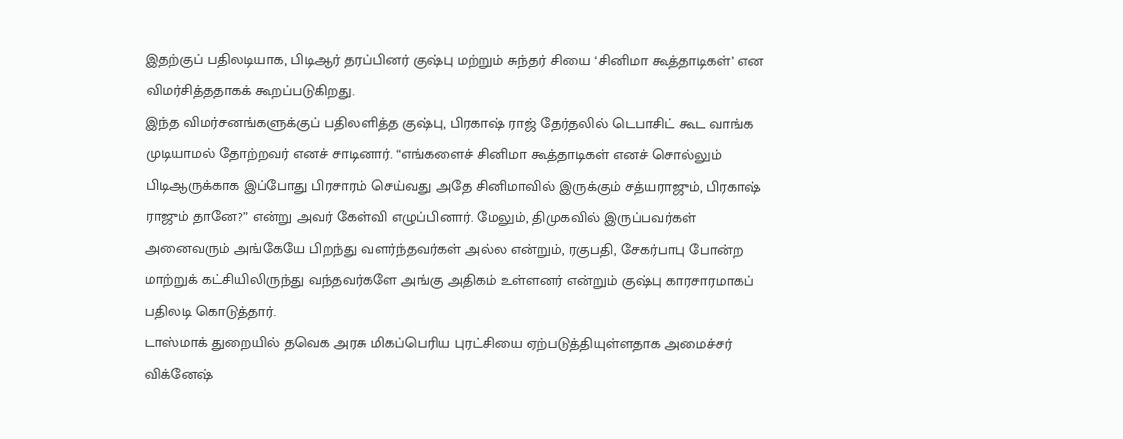இதற்குப் பதிலடியாக, பிடிஆர் தரப்பினர் குஷ்பு மற்றும் சுந்தர் சியை ‘சினிமா கூத்தாடிகள்’ என விமர்சித்ததாகக் கூறப்படுகிறது.
இந்த விமர்சனங்களுக்குப் பதிலளித்த குஷ்பு, பிரகாஷ் ராஜ் தேர்தலில் டெபாசிட் கூட வாங்க முடியாமல் தோற்றவர் எனச் சாடினார். “எங்களைச் சினிமா கூத்தாடிகள் எனச் சொல்லும் பிடிஆருக்காக இப்போது பிரசாரம் செய்வது அதே சினிமாவில் இருக்கும் சத்யராஜும், பிரகாஷ் ராஜும் தானே?” என்று அவர் கேள்வி எழுப்பினார். மேலும், திமுகவில் இருப்பவர்கள் அனைவரும் அங்கேயே பிறந்து வளர்ந்தவர்கள் அல்ல என்றும், ரகுபதி, சேகர்பாபு போன்ற மாற்றுக் கட்சியிலிருந்து வந்தவர்களே அங்கு அதிகம் உள்ளனர் என்றும் குஷ்பு காரசாரமாகப் பதிலடி கொடுத்தார்.
டாஸ்மாக் துறையில் தவெக அரசு மிகப்பெரிய புரட்சியை ஏற்படுத்தியுள்ளதாக அமைச்சர் விக்னேஷ்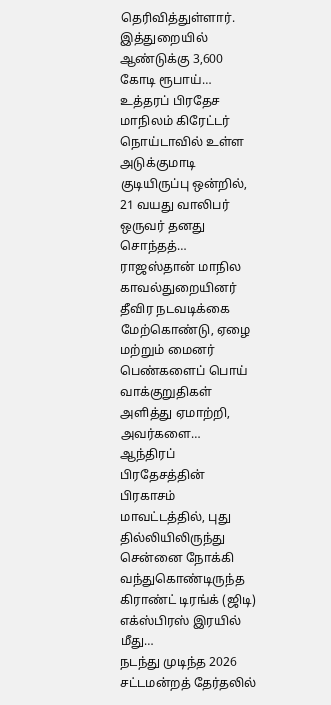தெரிவித்துள்ளார். இத்துறையில் ஆண்டுக்கு 3,600 கோடி ரூபாய்…
உத்தரப் பிரதேச மாநிலம் கிரேட்டர் நொய்டாவில் உள்ள அடுக்குமாடி குடியிருப்பு ஒன்றில், 21 வயது வாலிபர் ஒருவர் தனது சொந்தத்…
ராஜஸ்தான் மாநில காவல்துறையினர் தீவிர நடவடிக்கை மேற்கொண்டு, ஏழை மற்றும் மைனர் பெண்களைப் பொய் வாக்குறுதிகள் அளித்து ஏமாற்றி, அவர்களை…
ஆந்திரப் பிரதேசத்தின் பிரகாசம் மாவட்டத்தில், புது தில்லியிலிருந்து சென்னை நோக்கி வந்துகொண்டிருந்த கிராண்ட் டிரங்க் (ஜிடி) எக்ஸ்பிரஸ் இரயில் மீது…
நடந்து முடிந்த 2026 சட்டமன்றத் தேர்தலில்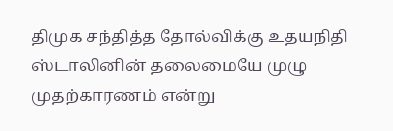திமுக சந்தித்த தோல்விக்கு உதயநிதி ஸ்டாலினின் தலைமையே முழு முதற்காரணம் என்று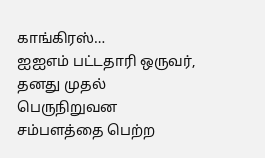காங்கிரஸ்…
ஐஐஎம் பட்டதாரி ஒருவர், தனது முதல் பெருநிறுவன சம்பளத்தை பெற்ற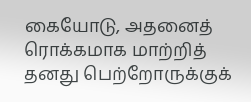கையோடு, அதனைத் ரொக்கமாக மாற்றித் தனது பெற்றோருக்குக்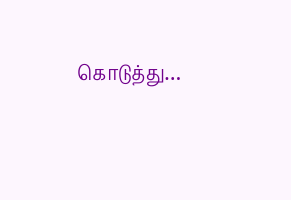கொடுத்து…